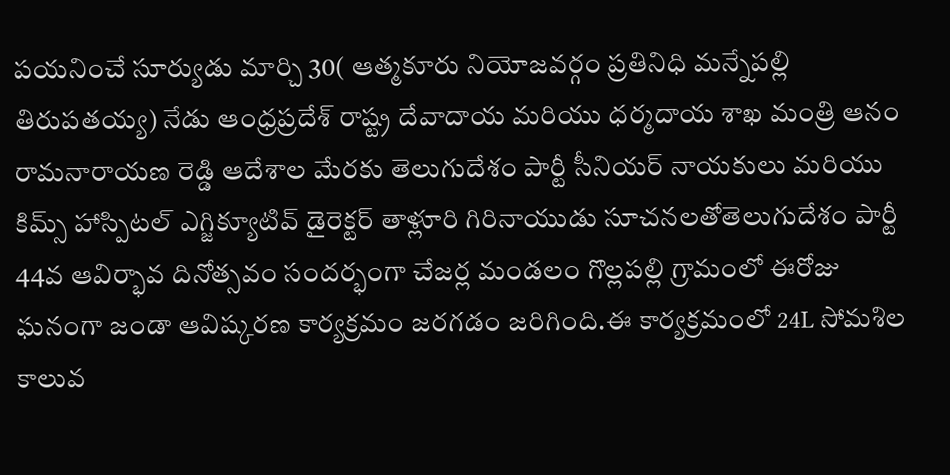పయనించే సూర్యుడు మార్చి 30( ఆత్మకూరు నియోజవర్గం ప్రతినిధి మన్నేపల్లి తిరుపతయ్య) నేడు ఆంధ్రప్రదేశ్ రాష్ట్ర దేవాదాయ మరియు ధర్మదాయ శాఖ మంత్రి ఆనం రామనారాయణ రెడ్డి ఆదేశాల మేరకు తెలుగుదేశం పార్టీ సీనియర్ నాయకులు మరియు కిమ్స్ హాస్పిటల్ ఎగ్జిక్యూటివ్ డైరెక్టర్ తాళ్లూరి గిరినాయుడు సూచనలతోతెలుగుదేశం పార్టీ 44వ ఆవిర్భావ దినోత్సవం సందర్భంగా చేజర్ల మండలం గొల్లపల్లి గ్రామంలో ఈరోజు ఘనంగా జండా ఆవిష్కరణ కార్యక్రమం జరగడం జరిగింది.ఈ కార్యక్రమంలో 24L సోమశిల కాలువ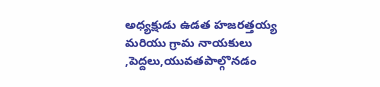అధ్యక్షుడు ఉడత హజరత్తయ్య మరియు గ్రామ నాయకులు ,పెద్దలు,యువతపాల్గొనడం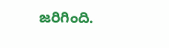జరిగింది.